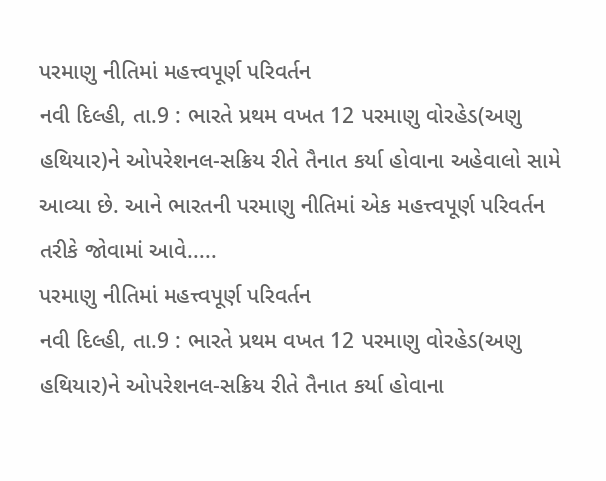પરમાણુ નીતિમાં મહત્ત્વપૂર્ણ પરિવર્તન
નવી દિલ્હી, તા.9 : ભારતે પ્રથમ વખત 12 પરમાણુ વોરહેડ(અણુ હથિયાર)ને ઓપરેશનલ-સક્રિય રીતે તૈનાત કર્યા હોવાના અહેવાલો સામે આવ્યા છે. આને ભારતની પરમાણુ નીતિમાં એક મહત્ત્વપૂર્ણ પરિવર્તન તરીકે જોવામાં આવે.....
પરમાણુ નીતિમાં મહત્ત્વપૂર્ણ પરિવર્તન
નવી દિલ્હી, તા.9 : ભારતે પ્રથમ વખત 12 પરમાણુ વોરહેડ(અણુ હથિયાર)ને ઓપરેશનલ-સક્રિય રીતે તૈનાત કર્યા હોવાના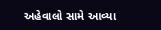અહેવાલો સામે આવ્યા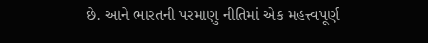છે. આને ભારતની પરમાણુ નીતિમાં એક મહત્ત્વપૂર્ણ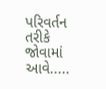પરિવર્તન તરીકે જોવામાં આવે.....